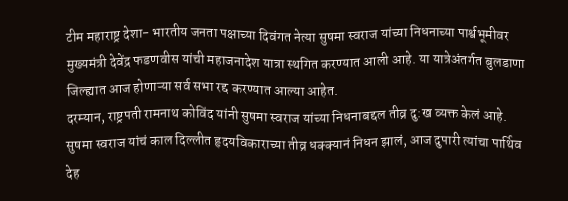टीम महाराष्ट्र देशा- भारतीय जनता पक्षाच्या दिवंगत नेत्या सुषमा स्वराज यांच्या निधनाच्या पार्श्वभूमीवर मुख्यमंत्री देवेंद्र फडणवीस यांची महाजनादेश यात्रा स्थगित करण्यात आली आहे. या यात्रेअंतर्गत बुलडाणा जिल्ह्यात आज होणाऱ्या सर्व सभा रद्द करण्यात आल्या आहेत.
दरम्यान, राष्ट्रपती रामनाथ कोविंद यांनी सुषमा स्वराज यांच्या निधनाबद्दल तीव्र दु:ख व्यक्त केलं आहे. सुषमा स्वराज यांचं काल दिल्लीत हृदयविकाराच्या तीव्र धक्क्यानं निधन झालं, आज दुपारी त्यांचा पार्थिव देह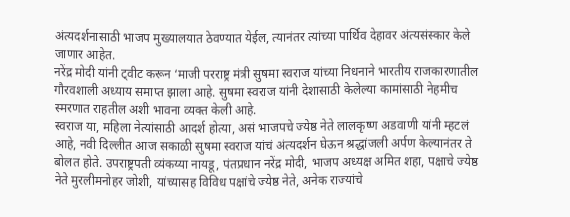अंत्यदर्शनासाठी भाजप मुख्यालयात ठेवण्यात येईल, त्यानंतर त्यांच्या पार्थिव देहावर अंत्यसंस्कार केले जाणार आहेत.
नरेंद्र मोदी यांनी ट्वीट करून ‘माजी परराष्ट्र मंत्री सुषमा स्वराज यांच्या निधनाने भारतीय राजकारणातील गौरवशाली अध्याय समाप्त झाला आहे. सुषमा स्वराज यांनी देशासाठी केलेल्या कामांसाठी नेहमीच स्मरणात राहतील अशी भावना व्यक्त केली आहे.
स्वराज या, महिला नेत्यांसाठी आदर्श होत्या, असं भाजपचे ज्येष्ठ नेते लालकृष्ण अडवाणी यांनी म्हटलं आहे, नवी दिल्लीत आज सकाळी सुषमा स्वराज यांचं अंत्यदर्शन घेऊन श्रद्धांजली अर्पण केल्यानंतर ते बोलत होते. उपराष्ट्रपती व्यंकय्या नायडू, पंतप्रधान नरेंद्र मोदी, भाजप अध्यक्ष अमित शहा, पक्षाचे ज्येष्ठ नेते मुरलीमनोहर जोशी, यांच्यासह विविध पक्षांचे ज्येष्ठ नेते, अनेक राज्यांचे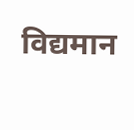विद्यमान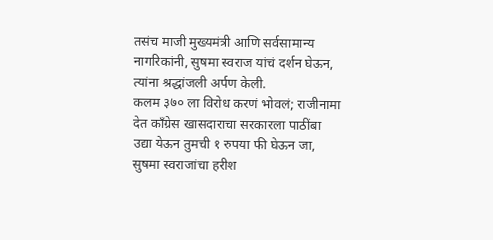तसंच माजी मुख्यमंत्री आणि सर्वसामान्य नागरिकांनी, सुषमा स्वराज यांचं दर्शन घेऊन, त्यांना श्रद्धांजली अर्पण केली.
कलम ३७० ला विरोध करणं भोवलं; राजीनामा देत कॉंग्रेस खासदाराचा सरकारला पाठींबा
उद्या येऊन तुमची १ रुपया फी घेऊन जा, सुषमा स्वराजांचा हरीश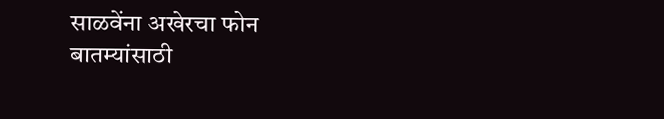साळवेंना अखेरचा फोन
बातम्यांसाठी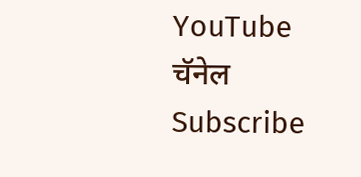YouTube चॅनेल Subscribe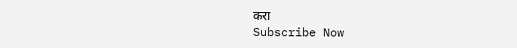करा
Subscribe Now